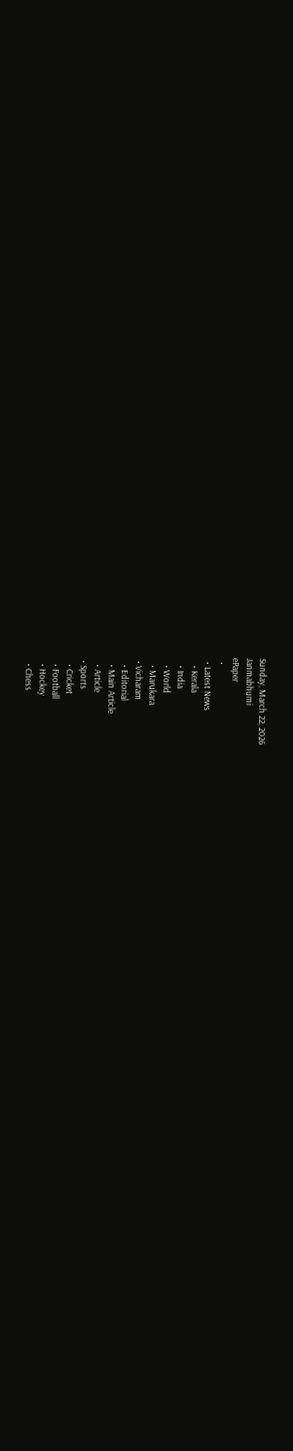Sunday, March 22, 2026
Janmabhumi
ePaper
  •
  • Latest News
    • Kerala
    • India
    • World
    • Marukara
  • Vicharam
    • Editorial
    • Main Article
    • Article
  • Sports
    • Cricket
    • Football
    • Hockey
    • Chess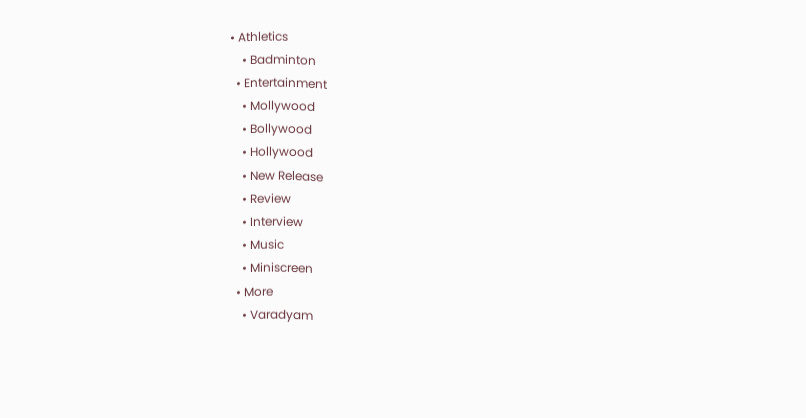• Athletics
    • Badminton
  • Entertainment
    • Mollywood
    • Bollywood
    • Hollywood
    • New Release
    • Review
    • Interview
    • Music
    • Miniscreen
  • More
    • Varadyam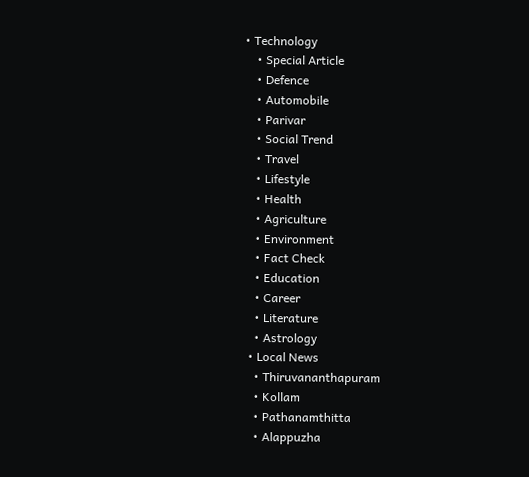• Technology
    • Special Article
    • Defence
    • Automobile
    • Parivar
    • Social Trend
    • Travel
    • Lifestyle
    • Health
    • Agriculture
    • Environment
    • Fact Check
    • Education
    • Career
    • Literature
    • Astrology
  • Local News
    • Thiruvananthapuram
    • Kollam
    • Pathanamthitta
    • Alappuzha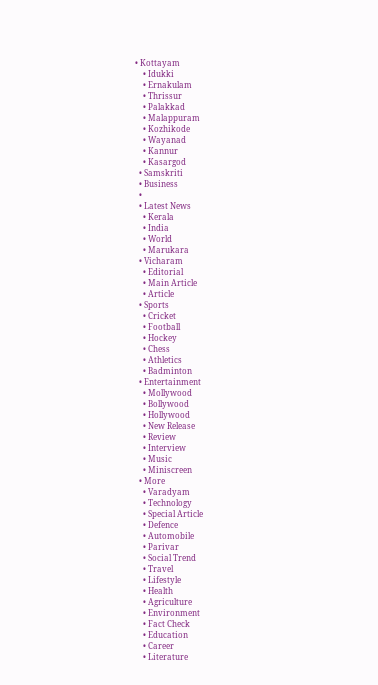• Kottayam
    • Idukki
    • Ernakulam
    • Thrissur
    • Palakkad
    • Malappuram
    • Kozhikode
    • Wayanad
    • Kannur
    • Kasargod
  • Samskriti
  • Business
  •
  • Latest News
    • Kerala
    • India
    • World
    • Marukara
  • Vicharam
    • Editorial
    • Main Article
    • Article
  • Sports
    • Cricket
    • Football
    • Hockey
    • Chess
    • Athletics
    • Badminton
  • Entertainment
    • Mollywood
    • Bollywood
    • Hollywood
    • New Release
    • Review
    • Interview
    • Music
    • Miniscreen
  • More
    • Varadyam
    • Technology
    • Special Article
    • Defence
    • Automobile
    • Parivar
    • Social Trend
    • Travel
    • Lifestyle
    • Health
    • Agriculture
    • Environment
    • Fact Check
    • Education
    • Career
    • Literature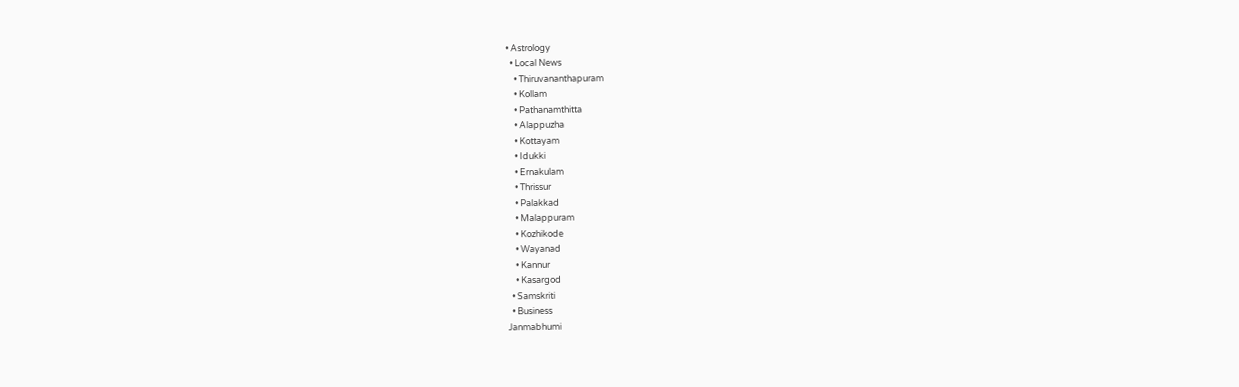• Astrology
  • Local News
    • Thiruvananthapuram
    • Kollam
    • Pathanamthitta
    • Alappuzha
    • Kottayam
    • Idukki
    • Ernakulam
    • Thrissur
    • Palakkad
    • Malappuram
    • Kozhikode
    • Wayanad
    • Kannur
    • Kasargod
  • Samskriti
  • Business
Janmabhumi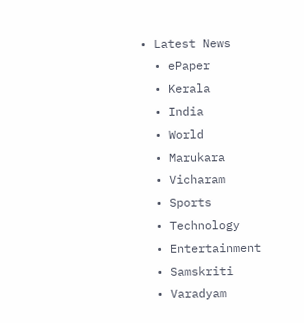• Latest News
  • ePaper
  • Kerala
  • India
  • World
  • Marukara
  • Vicharam
  • Sports
  • Technology
  • Entertainment
  • Samskriti
  • Varadyam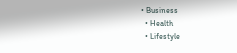• Business
  • Health
  • Lifestyle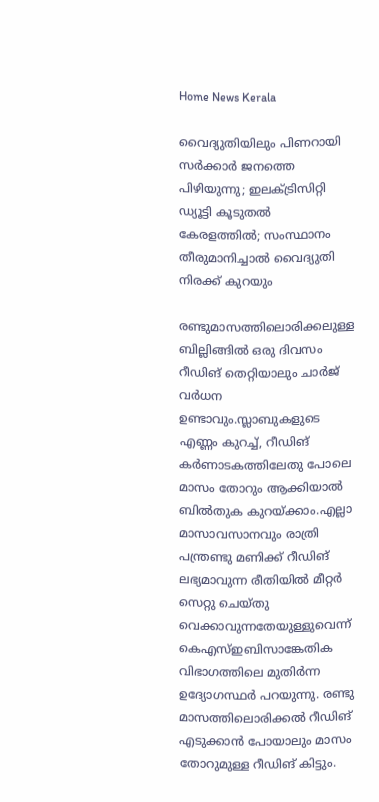Home News Kerala

വൈദ്യുതിയിലും പിണറായി സര്‍ക്കാര്‍ ജനത്തെ പിഴിയുന്നു; ഇലക്ട്രിസിറ്റി ഡ്യൂട്ടി കൂടുതല്‍ കേരളത്തില്‍; സംസ്ഥാനം തീരുമാനിച്ചാല്‍ വൈദ്യുതി നിരക്ക് കുറയും

രണ്ടുമാസത്തിലൊരിക്കലുള്ള ബില്ലിങ്ങില്‍ ഒരു ദിവസം റീഡിങ് തെറ്റിയാലും ചാര്‍ജ് വര്‍ധന ഉണ്ടാവും.സ്ലാബുകളുടെ എണ്ണം കുറച്ച്, റീഡിങ് കര്‍ണാടകത്തിലേതു പോലെ മാസം തോറും ആക്കിയാല്‍ ബില്‍തുക കുറയ്‌ക്കാം.എല്ലാ മാസാവസാനവും രാത്രി പന്ത്രണ്ടു മണിക്ക് റീഡിങ് ലഭ്യമാവുന്ന രീതിയില്‍ മീറ്റര്‍ സെറ്റു ചെയ്തു വെക്കാവുന്നതേയുള്ളുവെന്ന് കെഎസ്ഇബിസാങ്കേതിക വിഭാഗത്തിലെ മുതിര്‍ന്ന ഉദ്യോഗസ്ഥര്‍ പറയുന്നു. രണ്ടു മാസത്തിലൊരിക്കല്‍ റീഡിങ് എടുക്കാന്‍ പോയാലും മാസം തോറുമുള്ള റീഡിങ് കിട്ടും.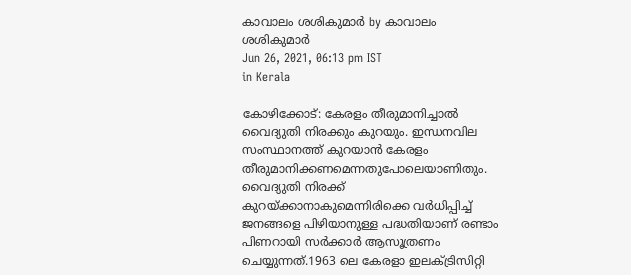കാവാലം ശശികുമാര്‍ by കാവാലം ശശികുമാര്‍
Jun 26, 2021, 06:13 pm IST
in Kerala

കോഴിക്കോട്: കേരളം തീരുമാനിച്ചാല്‍ വൈദ്യുതി നിരക്കും കുറയും. ഇന്ധനവില സംസ്ഥാനത്ത് കുറയാന്‍ കേരളം തീരുമാനിക്കണമെന്നതുപോലെയാണിതും. വൈദ്യുതി നിരക്ക് കുറയ്‌ക്കാനാകുമെന്നിരിക്കെ വര്‍ധിപ്പിച്ച് ജനങ്ങളെ പിഴിയാനുള്ള പദ്ധതിയാണ് രണ്ടാം പിണറായി സര്‍ക്കാര്‍ ആസൂത്രണം ചെയ്യുന്നത്.1963 ലെ കേരളാ ഇലക്ട്രിസിറ്റി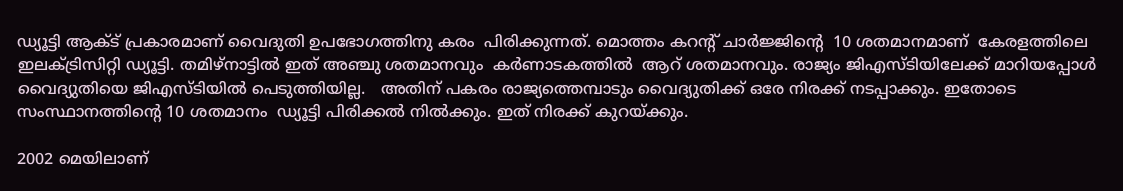ഡ്യൂട്ടി ആക്ട് പ്രകാരമാണ് വൈദുതി ഉപഭോഗത്തിനു കരം  പിരിക്കുന്നത്. മൊത്തം കറന്റ് ചാര്‍ജ്ജിന്റെ  10 ശതമാനമാണ്  കേരളത്തിലെ ഇലക്ട്രിസിറ്റി ഡ്യൂട്ടി. തമിഴ്നാട്ടില്‍ ഇത് അഞ്ചു ശതമാനവും  കര്‍ണാടകത്തില്‍  ആറ് ശതമാനവും. രാജ്യം ജിഎസ്ടിയിലേക്ക് മാറിയപ്പോള്‍ വൈദ്യുതിയെ ജിഎസ്ടിയില്‍ പെടുത്തിയില്ല.   അതിന് പകരം രാജ്യത്തെമ്പാടും വൈദ്യുതിക്ക് ഒരേ നിരക്ക് നടപ്പാക്കും. ഇതോടെ സംസ്ഥാനത്തിന്റെ 10 ശതമാനം  ഡ്യൂട്ടി പിരിക്കല്‍ നില്‍ക്കും. ഇത് നിരക്ക് കുറയ്‌ക്കും.

2002 മെയിലാണ്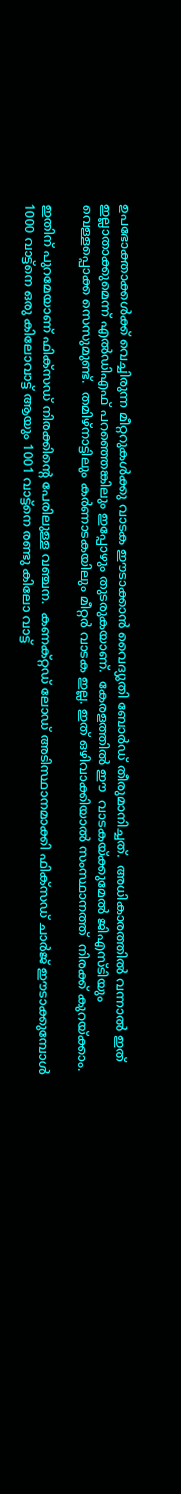ഉപഭോക്താക്കള്‍ക്ക് വെച്ചിരുന്ന മീറ്ററുകള്‍ക്കു വാടക ഈടാക്കാന്‍ വൈദ്യുതി ബോര്‍ഡ് തീരുമാനിച്ചത്.  അധികാരത്തില്‍ വന്നാല്‍ ഇത്  ഇല്ലാതാക്കുമെന്ന് എല്‍ഡിഎഫ് പറഞ്ഞെങ്കിലും ഇപ്പോഴും തുടരുകയാണ്.  കേരളത്തില്‍ ഈ  വാടകയ്‌ക്കുമേല്‍ ജിഎസ്ടിയും വെള്ളപ്പൊക്ക സെസുമുണ്ട്.  തമിഴ്‌നാട്ടിലും കര്‍ണാടകയിലും മീറ്റര്‍ വാടക ഇല്ല. ഇത് ഒഴിവാക്കിയാല്‍ സംസ്ഥാനത്ത്  നിരക്ക് കുറയ്‌ക്കാം.

ഇതിന് പുറമേയാണ് ഫിക്സഡ് നിരക്കിന്റെ പേരിലുള്ള വഞ്ചന.  കണക്റ്റഡ് ലോഡ് അടിസ്ഥാനമാക്കി ഫിക്സഡ് ചാര്‍ജ് ഈടാക്കുമ്പോള്‍ 1000 വാട്ട്‌നെ ഒരു കിലോവാട്ട് ആയും 1001 വാട്ട്‌നെ രണ്ടു കിലോ വാട്ട്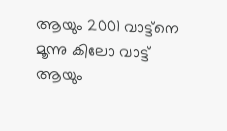ആയും 2001 വാട്ട്‌നെ മൂന്നു കിലോ വാട്ട് ആയും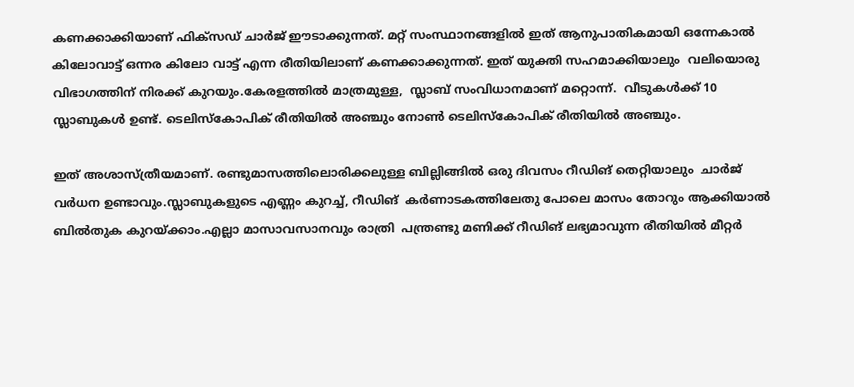കണക്കാക്കിയാണ് ഫിക്സഡ് ചാര്‍ജ് ഈടാക്കുന്നത്. മറ്റ് സംസ്ഥാനങ്ങളില്‍ ഇത് ആനുപാതികമായി ഒന്നേകാല്‍ കിലോവാട്ട് ഒന്നര കിലോ വാട്ട് എന്ന രീതിയിലാണ് കണക്കാക്കുന്നത്. ഇത് യുക്തി സഹമാക്കിയാലും  വലിയൊരു വിഭാഗത്തിന് നിരക്ക് കുറയും.കേരളത്തില്‍ മാത്രമുള്ള,  സ്ലാബ് സംവിധാനമാണ് മറ്റൊന്ന്.  വീടുകള്‍ക്ക് 10 സ്ലാബുകള്‍ ഉണ്ട്. ടെലിസ്‌കോപിക് രീതിയില്‍ അഞ്ചും നോണ്‍ ടെലിസ്‌കോപിക് രീതിയില്‍ അഞ്ചും.

ഇത് അശാസ്ത്രീയമാണ്. രണ്ടുമാസത്തിലൊരിക്കലുള്ള ബില്ലിങ്ങില്‍ ഒരു ദിവസം റീഡിങ് തെറ്റിയാലും  ചാര്‍ജ് വര്‍ധന ഉണ്ടാവും.സ്ലാബുകളുടെ എണ്ണം കുറച്ച്, റീഡിങ്  കര്‍ണാടകത്തിലേതു പോലെ മാസം തോറും ആക്കിയാല്‍ ബില്‍തുക കുറയ്‌ക്കാം.എല്ലാ മാസാവസാനവും രാത്രി  പന്ത്രണ്ടു മണിക്ക് റീഡിങ് ലഭ്യമാവുന്ന രീതിയില്‍ മീറ്റര്‍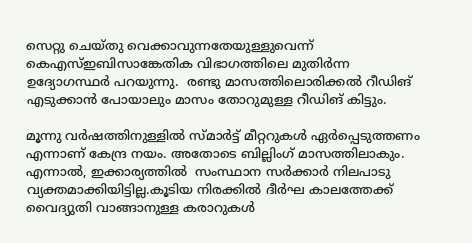സെറ്റു ചെയ്തു വെക്കാവുന്നതേയുള്ളുവെന്ന് കെഎസ്ഇബിസാങ്കേതിക വിഭാഗത്തിലെ മുതിര്‍ന്ന ഉദ്യോഗസ്ഥര്‍ പറയുന്നു.  രണ്ടു മാസത്തിലൊരിക്കല്‍ റീഡിങ് എടുക്കാന്‍ പോയാലും മാസം തോറുമുള്ള റീഡിങ് കിട്ടും.

മൂന്നു വര്‍ഷത്തിനുള്ളില്‍ സ്മാര്‍ട്ട് മീറ്ററുകള്‍ ഏര്‍പ്പെടുത്തണം എന്നാണ് കേന്ദ്ര നയം. അതോടെ ബില്ലിംഗ് മാസത്തിലാകും. എന്നാല്‍, ഇക്കാര്യത്തില്‍  സംസ്ഥാന സര്‍ക്കാര്‍ നിലപാടു വ്യക്തമാക്കിയിട്ടില്ല.കൂടിയ നിരക്കില്‍ ദീര്‍ഘ കാലത്തേക്ക് വൈദ്യുതി വാങ്ങാനുള്ള കരാറുകള്‍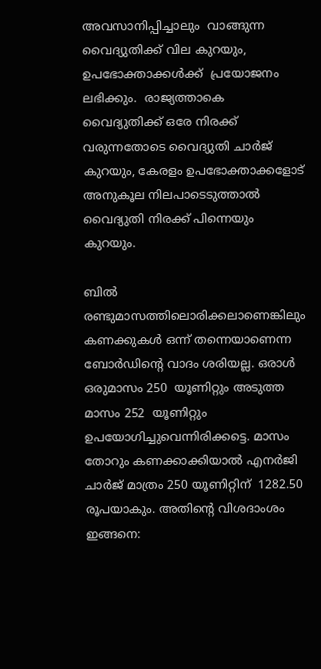അവസാനിപ്പിച്ചാലും  വാങ്ങുന്ന വൈദ്യുതിക്ക് വില കുറയും, ഉപഭോക്താക്കള്‍ക്ക്  പ്രയോജനം ലഭിക്കും.  രാജ്യത്താകെ വൈദ്യുതിക്ക് ഒരേ നിരക്ക് വരുന്നതോടെ വൈദ്യുതി ചാര്‍ജ് കുറയും, കേരളം ഉപഭോക്താക്കളോട് അനുകൂല നിലപാടെടുത്താല്‍ വൈദ്യുതി നിരക്ക് പിന്നെയും കുറയും.

ബില്‍ രണ്ടുമാസത്തിലൊരിക്കലാണെങ്കിലും കണക്കുകള്‍ ഒന്ന് തന്നെയാണെന്ന ബോര്‍ഡിന്റെ വാദം ശരിയല്ല. ഒരാള്‍ ഒരുമാസം 250  യൂണിറ്റും അടുത്ത മാസം 252  യൂണിറ്റും ഉപയോഗിച്ചുവെന്നിരിക്കട്ടെ. മാസം തോറും കണക്കാക്കിയാല്‍ എനര്‍ജി ചാര്‍ജ് മാത്രം 250 യൂണിറ്റിന്  1282.50 രൂപയാകും. അതിന്റെ വിശദാംശം ഇങ്ങനെ: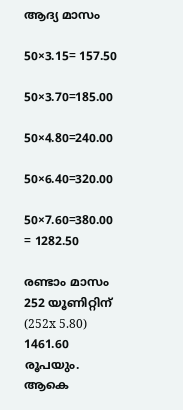ആദ്യ മാസം

50×3.15= 157.50

50×3.70=185.00

50×4.80=240.00

50×6.40=320.00

50×7.60=380.00  = 1282.50

രണ്ടാം മാസം 252 യൂണിറ്റിന് (252x 5.80) 1461.60  രൂപയും. ആകെ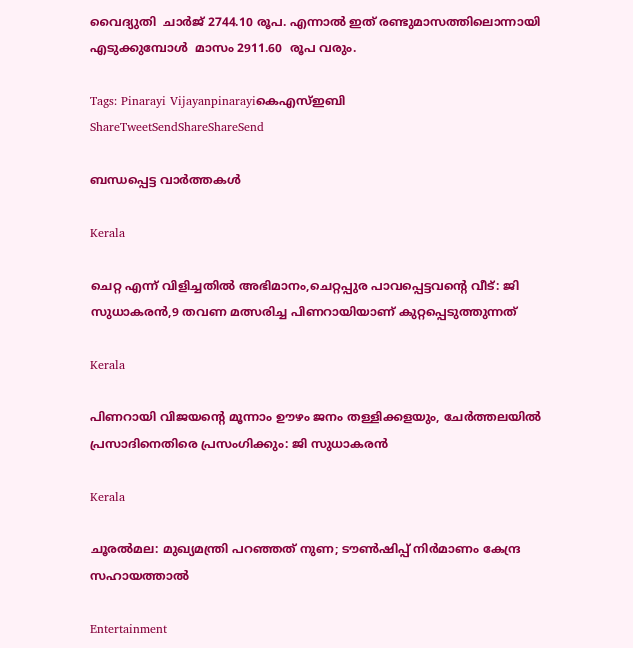വൈദ്യുതി  ചാര്‍ജ് 2744.10 രൂപ. എന്നാല്‍ ഇത് രണ്ടുമാസത്തിലൊന്നായി എടുക്കുമ്പോള്‍  മാസം 2911.60  രൂപ വരും.

Tags: Pinarayi Vijayanpinarayiകെഎസ്ഇബി
ShareTweetSendShareShareSend

ബന്ധപ്പെട്ട വാര്‍ത്തകള്‍

Kerala

ചെറ്റ എന്ന് വിളിച്ചതില്‍ അഭിമാനം,ചെറ്റപ്പുര പാവപ്പെട്ടവന്റെ വീട്: ജി സുധാകരന്‍,9 തവണ മത്സരിച്ച പിണറായിയാണ് കുറ്റപ്പെടുത്തുന്നത്

Kerala

പിണറായി വിജയന്റെ മൂന്നാം ഊഴം ജനം തള്ളിക്കളയും, ചേർത്തലയിൽ പ്രസാദിനെതിരെ പ്രസംഗിക്കും: ജി സുധാകരൻ

Kerala

ചൂരല്‍മല: മുഖ്യമന്ത്രി പറഞ്ഞത് നുണ; ടൗണ്‍ഷിപ്പ് നിര്‍മാണം കേന്ദ്ര സഹായത്താല്‍

Entertainment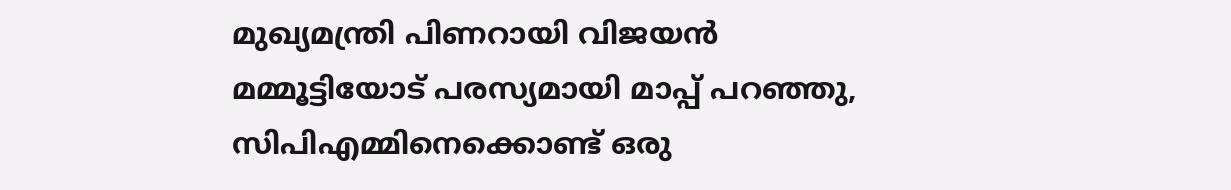മുഖ്യമന്ത്രി പിണറായി വിജയൻ മമ്മൂട്ടിയോട് പരസ്യമായി മാപ്പ് പറഞ്ഞു, സിപിഎമ്മിനെക്കൊണ്ട് ഒരു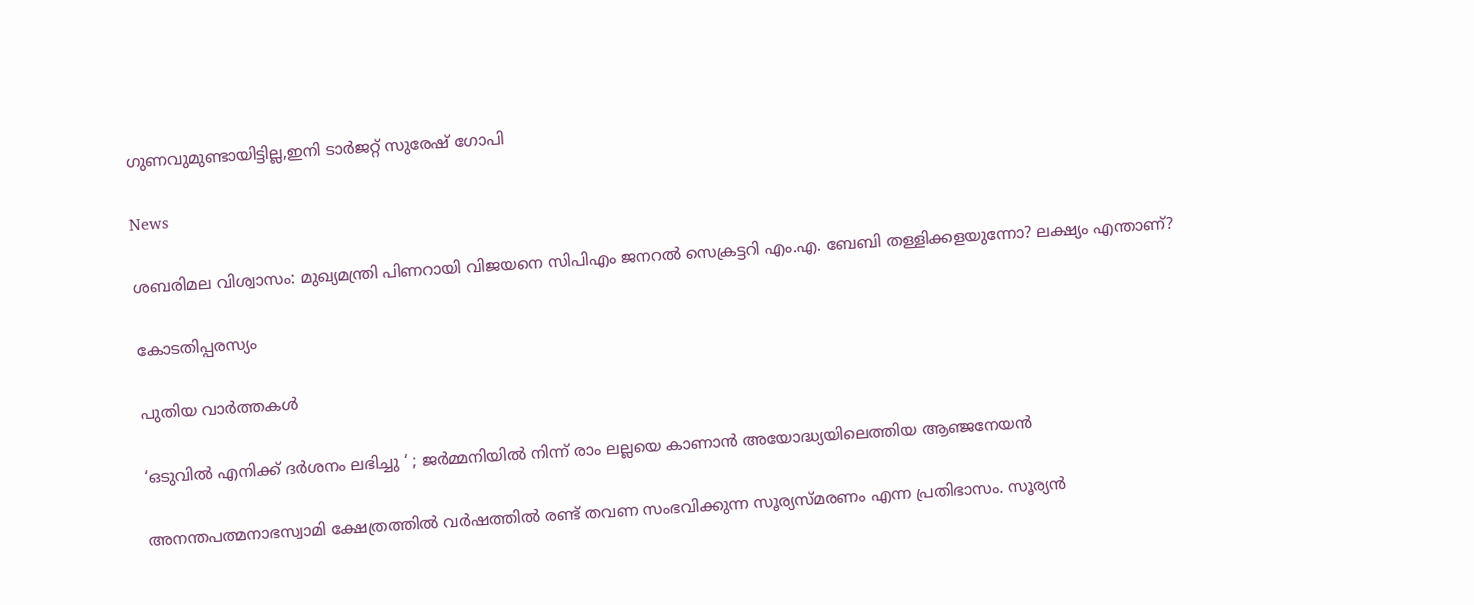ഗുണവുമുണ്ടായിട്ടില്ല,ഇനി ടാർജറ്റ് സുരേഷ് ഗോപി

News

ശബരിമല വിശ്വാസം: മുഖ്യമന്ത്രി പിണറായി വിജയനെ സിപിഎം ജനറൽ സെക്രട്ടറി എം.എ. ബേബി തള്ളിക്കളയുന്നോ? ലക്ഷ്യം എന്താണ്?

കോടതിപ്പരസ്യം

പുതിയ വാര്‍ത്തകള്‍

‘ഒടുവിൽ എനിക്ക് ദർശനം ലഭിച്ചു ‘ ; ജർമ്മനിയിൽ നിന്ന് രാം ലല്ലയെ കാണാൻ അയോദ്ധ്യയിലെത്തിയ ആഞ്ജനേയൻ

അനന്തപത്മനാഭസ്വാമി ക്ഷേത്രത്തില്‍ വര്‍ഷത്തില്‍ രണ്ട് തവണ സംഭവിക്കുന്ന സൂര്യസ്മരണം എന്ന പ്രതിഭാസം. സൂര്യന്‍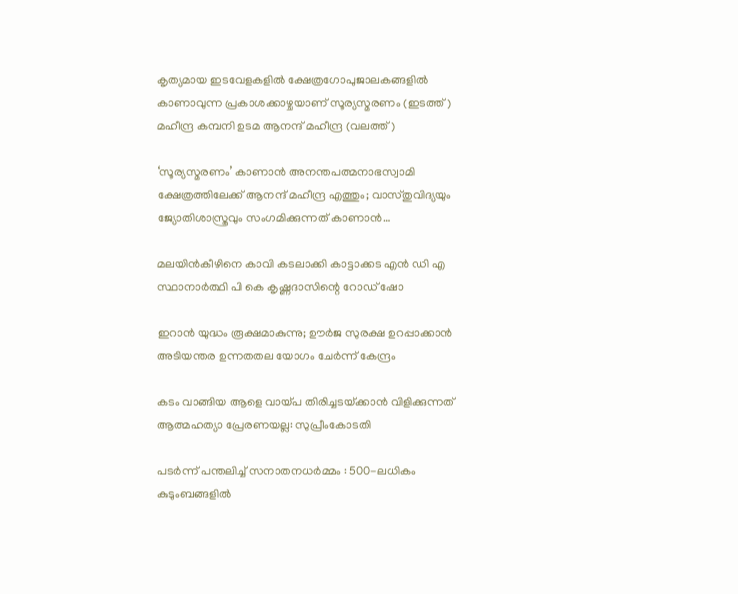കൃത്യമായ ഇടവേളകളില്‍ ക്ഷേത്രഗോപുജാലകങ്ങളില്‍ കാണാവുന്ന പ്രകാശക്കാഴ്ചയാണ് സൂര്യസ്മരണം (ഇടത്ത്) മഹീന്ദ്ര കമ്പനി ഉടമ ആനന്ദ് മഹീന്ദ്ര (വലത്ത്)

‘സൂര്യസ്മരണം’ കാണാന്‍ അനന്തപത്മനാഭസ്വാമി ക്ഷേത്രത്തിലേക്ക് ആനന്ദ് മഹീന്ദ്ര എത്തും; വാസ്തുവിദ്യയും ജ്യോതിശാസ്ത്രവും സംഗമിക്കുന്നത് കാണാന്‍…

മലയിന്‍കീഴിനെ കാവി കടലാക്കി കാട്ടാക്കട എന്‍ ഡി എ സ്ഥാനാര്‍ത്ഥി പി കെ കൃഷ്ണദാസിന്റെ റോഡ് ഷോ

ഇറാന്‍ യുദ്ധം രൂക്ഷമാകുന്നു; ഊർജ സുരക്ഷ ഉറപ്പാക്കാൻ അടിയന്തര ഉന്നതതല യോഗം ചേർന്ന് കേന്ദ്രം

കടം വാങ്ങിയ ആളെ വായ്‌പ തിരിച്ചടയ്‌ക്കാൻ വിളിക്കുന്നത് ആത്മഹത്യാ പ്രേരണയല്ല: സുപ്രീംകോടതി

പടർന്ന് പന്തലിച്ച് സനാതനധർമ്മം : 500-ലധികം കുടുംബങ്ങളിൽ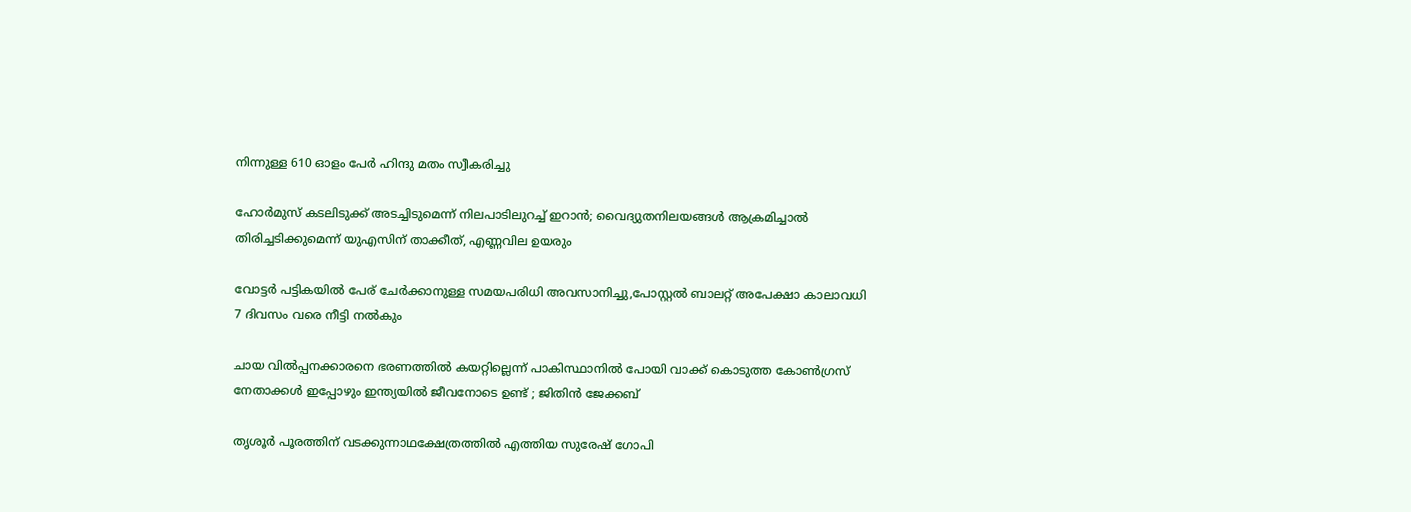നിന്നുള്ള 610 ഓളം പേർ ഹിന്ദു മതം സ്വീകരിച്ചു

ഹോര്‍മുസ് കടലിടുക്ക് അടച്ചിടുമെന്ന് നിലപാടിലുറച്ച് ഇറാന്‍; വൈദ്യുതനിലയങ്ങള്‍ ആക്രമിച്ചാല്‍ തിരിച്ചടിക്കുമെന്ന് യുഎസിന് താക്കീത്, എണ്ണവില ഉയരും

വോട്ടര്‍ പട്ടികയില്‍ പേര് ചേര്‍ക്കാനുള്ള സമയപരിധി അവസാനിച്ചു,പോസ്റ്റല്‍ ബാലറ്റ് അപേക്ഷാ കാലാവധി 7 ദിവസം വരെ നീട്ടി നല്‍കും

ചായ വിൽപ്പനക്കാരനെ ഭരണത്തിൽ കയറ്റില്ലെന്ന് പാകിസ്ഥാനിൽ പോയി വാക്ക് കൊടുത്ത കോൺഗ്രസ്‌ നേതാക്കൾ ഇപ്പോഴും ഇന്ത്യയിൽ ജീവനോടെ ഉണ്ട് ; ജിതിൻ ജേക്കബ്

തൃശൂര്‍ പൂരത്തിന് വടക്കുന്നാഥക്ഷേത്രത്തില്‍ എത്തിയ സുരേഷ് ഗോപി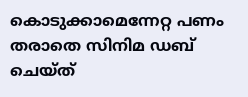കൊടുക്കാമെന്നേറ്റ പണം തരാതെ സിനിമ ഡബ് ചെയ്ത്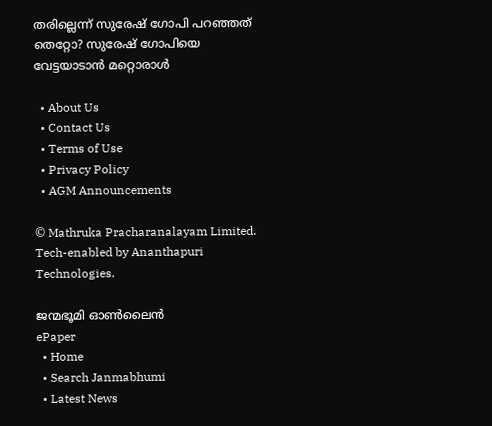തരില്ലെന്ന് സുരേഷ് ഗോപി പറഞ്ഞത് തെറ്റോ? സുരേഷ് ഗോപിയെ വേട്ടയാടാന്‍ മറ്റൊരാള്‍

  • About Us
  • Contact Us
  • Terms of Use
  • Privacy Policy
  • AGM Announcements

© Mathruka Pracharanalayam Limited.
Tech-enabled by Ananthapuri Technologies.

ജന്മഭൂമി ഓണ്‍ലൈന്‍
ePaper
  • Home
  • Search Janmabhumi
  • Latest News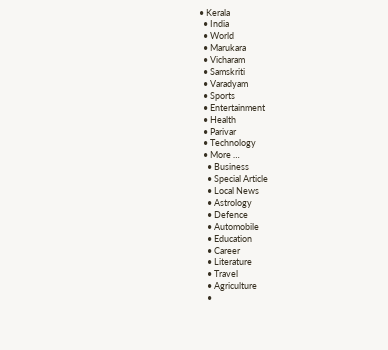• Kerala
  • India
  • World
  • Marukara
  • Vicharam
  • Samskriti
  • Varadyam
  • Sports
  • Entertainment
  • Health
  • Parivar
  • Technology
  • More …
    • Business
    • Special Article
    • Local News
    • Astrology
    • Defence
    • Automobile
    • Education
    • Career
    • Literature
    • Travel
    • Agriculture
    •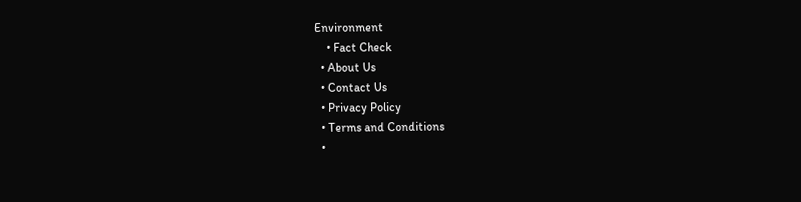Environment
    • Fact Check
  • About Us
  • Contact Us
  • Privacy Policy
  • Terms and Conditions
  •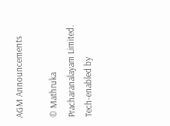AGM Announcements

© Mathruka Pracharanalayam Limited.
Tech-enabled by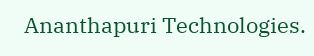Ananthapuri Technologies.